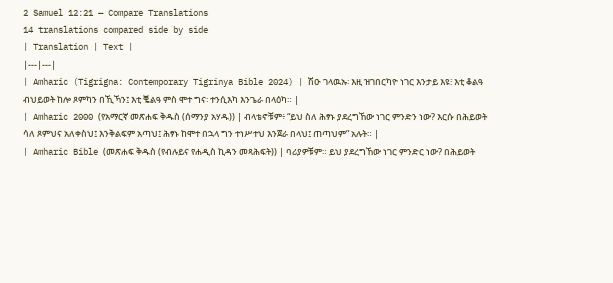2 Samuel 12:21 — Compare Translations
14 translations compared side by side
| Translation | Text |
|---|---|
| Amharic (Tigrigna: Contemporary Tigrinya Bible 2024) | ሽዑ ገላዉኡ፡ እዚ ዝገበርካዮ ነገር እንታይ እዩ፧ እቲ ቆልዓ ብህይወት ከሎ ጾምካን በኺኻን፤ እቲ ቘልዓ ምስ ሞተ ግና፡ ተንሲእካ እንጌራ በላዕካ። |
| Amharic 2000 (የአማርኛ መጽሐፍ ቅዱስ (ሰማንያ አሃዱ)) | ብላቴኖቹም፥ “ይህ ስለ ሕፃኑ ያደረግኸው ነገር ምንድን ነው? እርሱ በሕይወት ሳለ ጾምህና አለቀስህ፤ እንቅልፍም አጣህ፤ ሕፃኑ ከሞተ በኋላ ግን ተነሥተህ እንጀራ በላህ፤ ጠጣህም” አሉት። |
| Amharic Bible (መጽሐፍ ቅዱስ (የብሉይና የሐዲስ ኪዳን መጻሕፍት)) | ባሪያዎቹም። ይህ ያደረግኸው ነገር ምንድር ነው? በሕይወት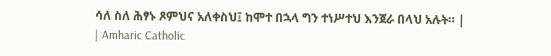ሳለ ስለ ሕፃኑ ጾምህና አለቀስህ፤ ከሞተ በኋላ ግን ተነሥተህ እንጀራ በላህ አሉት። |
| Amharic Catholic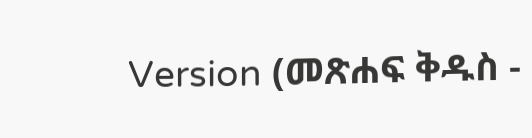Version (መጽሐፍ ቅዱስ -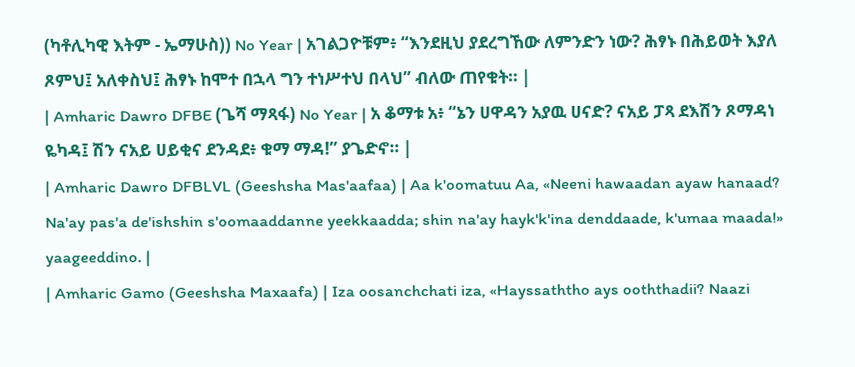(ካቶሊካዊ እትም - ኤማሁስ)) No Year | አገልጋዮቹም፥ “እንደዚህ ያደረግኸው ለምንድን ነው? ሕፃኑ በሕይወት እያለ ጾምህ፤ አለቀስህ፤ ሕፃኑ ከሞተ በኋላ ግን ተነሥተህ በላህ” ብለው ጠየቁት። |
| Amharic Dawro DFBE (ጌሻ ማጻፋ) No Year | አ ቆማቱ አ፥ “ኔን ሀዋዳን አያዉ ሀናድ? ናአይ ፓጻ ደእሽን ጾማዳነ ዬካዳ፤ ሽን ናአይ ሀይቂና ደንዳደ፥ ቁማ ማዳ!” ያጌድኖ። |
| Amharic Dawro DFBLVL (Geeshsha Mas'aafaa) | Aa k'oomatuu Aa, «Neeni hawaadan ayaw hanaad? Na'ay pas'a de'ishshin s'oomaaddanne yeekkaadda; shin na'ay hayk'k'ina denddaade, k'umaa maada!» yaageeddino. |
| Amharic Gamo (Geeshsha Maxaafa) | Iza oosanchchati iza, «Hayssaththo ays ooththadii? Naazi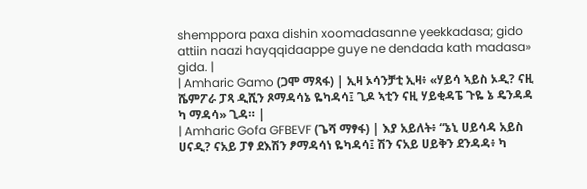shemppora paxa dishin xoomadasanne yeekkadasa; gido attiin naazi hayqqidaappe guye ne dendada kath madasa» gida. |
| Amharic Gamo (ጋሞ ማጻፋ) | ኢዛ ኦሳንቻቲ ኢዛ፥ «ሃይሳ ኣይስ ኦዲ? ናዚ ሼምፖራ ፓጻ ዲሺን ጾማዳሳኔ ዬካዳሳ፤ ጊዶ ኣቲን ናዚ ሃይቂዳፔ ጉዬ ኔ ዴንዳዳ ካ ማዳሳ» ጊዳ። |
| Amharic Gofa GFBEVF (ጌሻ ማፃፋ) | እያ አይለት፥ “ኔኒ ሀይሳዳ አይስ ሀናዲ? ናአይ ፓፃ ደእሽን ፆማዳሳነ ዬካዳሳ፤ ሽን ናአይ ሀይቅን ደንዳዳ፥ ካ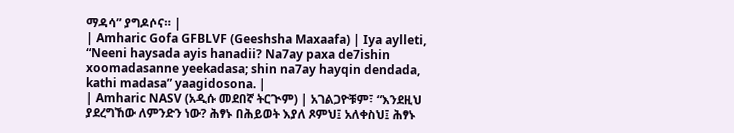ማዳሳ” ያግዶሶና። |
| Amharic Gofa GFBLVF (Geeshsha Maxaafa) | Iya aylleti, “Neeni haysada ayis hanadii? Na7ay paxa de7ishin xoomadasanne yeekadasa; shin na7ay hayqin dendada, kathi madasa” yaagidosona. |
| Amharic NASV (አዲሱ መደበኛ ትርጒም) | አገልጋዮቹም፣ “እንደዚህ ያደረግኸው ለምንድን ነው? ሕፃኑ በሕይወት እያለ ጾምህ፤ አለቀስህ፤ ሕፃኑ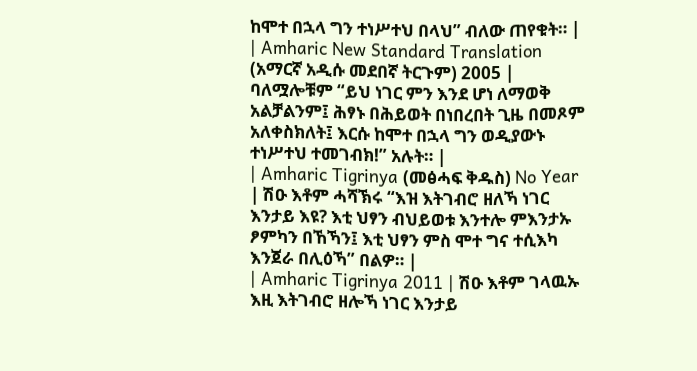ከሞተ በኋላ ግን ተነሥተህ በላህ” ብለው ጠየቁት። |
| Amharic New Standard Translation (አማርኛ አዲሱ መደበኛ ትርጉም) 2005 | ባለሟሎቹም “ይህ ነገር ምን እንደ ሆነ ለማወቅ አልቻልንም፤ ሕፃኑ በሕይወት በነበረበት ጊዜ በመጾም አለቀስክለት፤ እርሱ ከሞተ በኋላ ግን ወዲያውኑ ተነሥተህ ተመገብክ!” አሉት። |
| Amharic Tigrinya (መፅሓፍ ቅዱስ) No Year | ሽዑ እቶም ሓሻኽሩ “እዝ እትገብሮ ዘለኻ ነገር እንታይ እዩ? እቲ ህፃን ብህይወቱ እንተሎ ምእንታኡ ፆምካን በኸኻን፤ እቲ ህፃን ምስ ሞተ ግና ተሲእካ እንጀራ በሊዕኻ” በልዎ። |
| Amharic Tigrinya 2011 | ሽዑ እቶም ገላዉኡ እዚ እትገብሮ ዘሎኻ ነገር እንታይ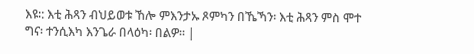እዩ∶: እቲ ሕጻን ብህይወቱ ኸሎ ምእንታኡ ጾምካን በኼኻን፡ እቲ ሕጻን ምስ ሞተ ግና፡ ተንሲእካ እንጌራ በላዕካ፡ በልዎ። |